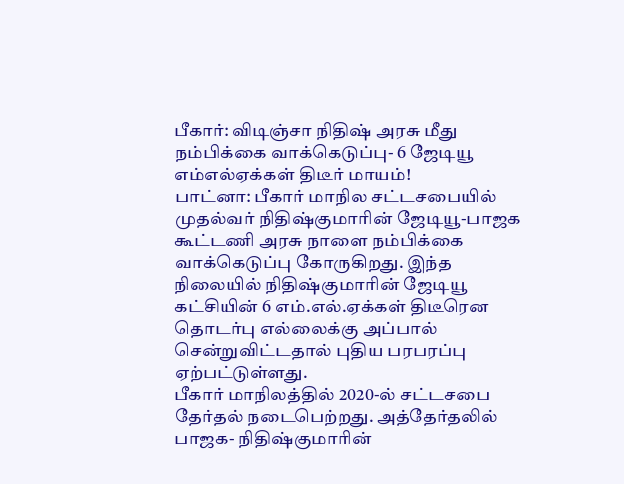பீகார்: விடிஞ்சா நிதிஷ் அரசு மீது நம்பிக்கை வாக்கெடுப்பு- 6 ஜேடியூ எம்எல்ஏக்கள் திடீர் மாயம்!
பாட்னா: பீகார் மாநில சட்டசபையில் முதல்வர் நிதிஷ்குமாரின் ஜேடியூ-பாஜக கூட்டணி அரசு நாளை நம்பிக்கை வாக்கெடுப்பு கோருகிறது. இந்த நிலையில் நிதிஷ்குமாரின் ஜேடியூ கட்சியின் 6 எம்.எல்.ஏக்கள் திடீரென தொடர்பு எல்லைக்கு அப்பால் சென்றுவிட்டதால் புதிய பரபரப்பு ஏற்பட்டுள்ளது.
பீகார் மாநிலத்தில் 2020-ல் சட்டசபை தேர்தல் நடைபெற்றது. அத்தேர்தலில் பாஜக- நிதிஷ்குமாரின்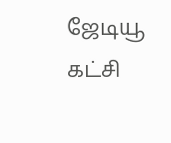ஜேடியூ கட்சி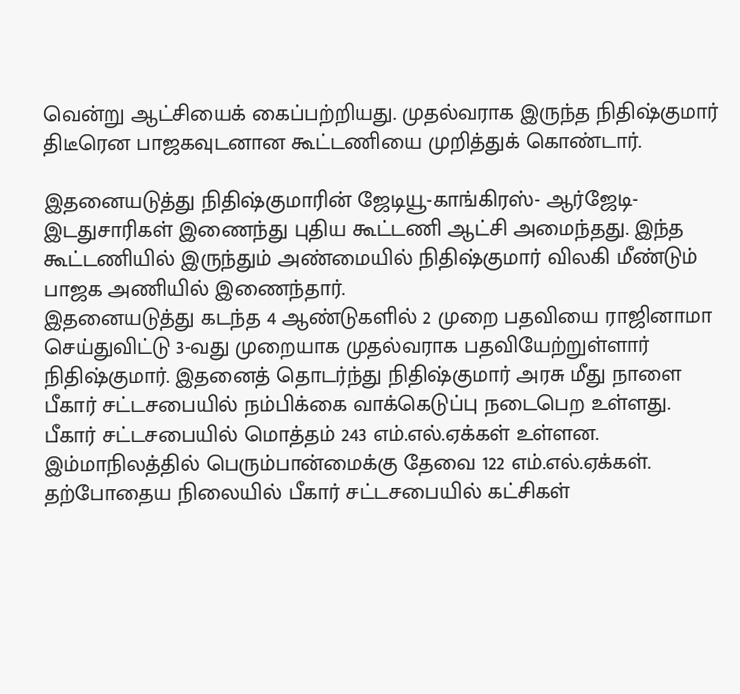வென்று ஆட்சியைக் கைப்பற்றியது. முதல்வராக இருந்த நிதிஷ்குமார் திடீரென பாஜகவுடனான கூட்டணியை முறித்துக் கொண்டார்.

இதனையடுத்து நிதிஷ்குமாரின் ஜேடியூ-காங்கிரஸ்- ஆர்ஜேடி-இடதுசாரிகள் இணைந்து புதிய கூட்டணி ஆட்சி அமைந்தது. இந்த கூட்டணியில் இருந்தும் அண்மையில் நிதிஷ்குமார் விலகி மீண்டும் பாஜக அணியில் இணைந்தார்.
இதனையடுத்து கடந்த 4 ஆண்டுகளில் 2 முறை பதவியை ராஜினாமா செய்துவிட்டு 3-வது முறையாக முதல்வராக பதவியேற்றுள்ளார் நிதிஷ்குமார். இதனைத் தொடர்ந்து நிதிஷ்குமார் அரசு மீது நாளை பீகார் சட்டசபையில் நம்பிக்கை வாக்கெடுப்பு நடைபெற உள்ளது.
பீகார் சட்டசபையில் மொத்தம் 243 எம்.எல்.ஏக்கள் உள்ளன. இம்மாநிலத்தில் பெரும்பான்மைக்கு தேவை 122 எம்.எல்.ஏக்கள். தற்போதைய நிலையில் பீகார் சட்டசபையில் கட்சிகள்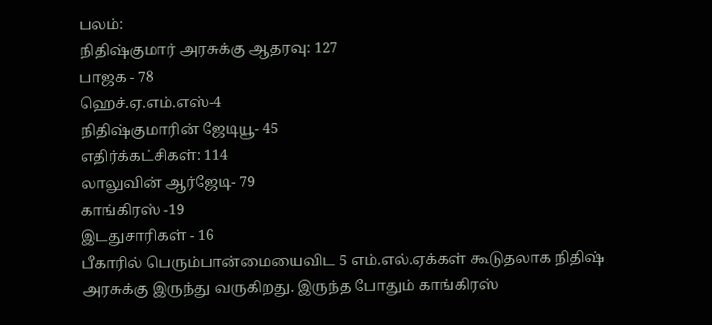பலம்:
நிதிஷ்குமார் அரசுக்கு ஆதரவு: 127
பாஜக - 78
ஹெச்.ஏ.எம்.எஸ்-4
நிதிஷ்குமாரின் ஜேடியூ- 45
எதிர்க்கட்சிகள்: 114
லாலுவின் ஆர்ஜேடி- 79
காங்கிரஸ் -19
இடதுசாரிகள் - 16
பீகாரில் பெரும்பான்மையைவிட 5 எம்.எல்.ஏக்கள் கூடுதலாக நிதிஷ் அரசுக்கு இருந்து வருகிறது. இருந்த போதும் காங்கிரஸ்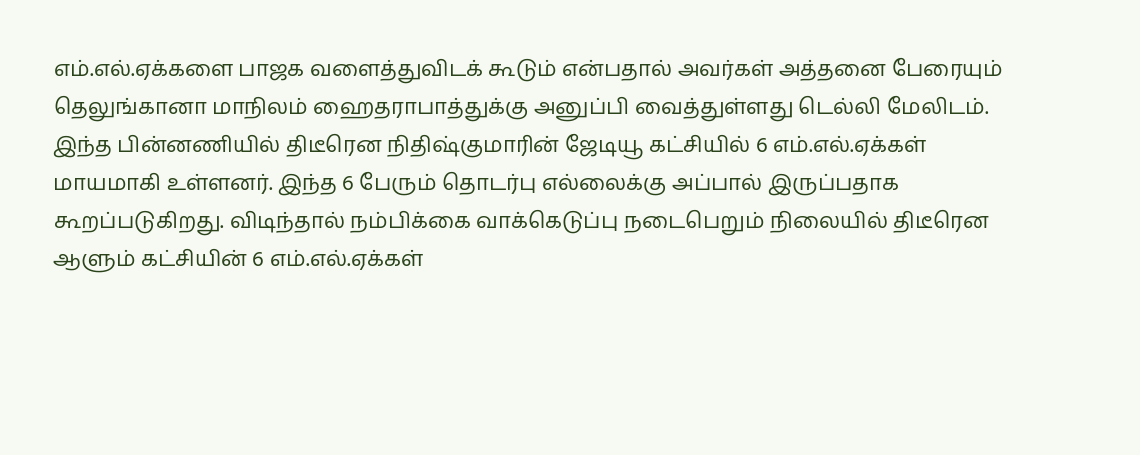எம்.எல்.ஏக்களை பாஜக வளைத்துவிடக் கூடும் என்பதால் அவர்கள் அத்தனை பேரையும் தெலுங்கானா மாநிலம் ஹைதராபாத்துக்கு அனுப்பி வைத்துள்ளது டெல்லி மேலிடம்.
இந்த பின்னணியில் திடீரென நிதிஷ்குமாரின் ஜேடியூ கட்சியில் 6 எம்.எல்.ஏக்கள் மாயமாகி உள்ளனர். இந்த 6 பேரும் தொடர்பு எல்லைக்கு அப்பால் இருப்பதாக கூறப்படுகிறது. விடிந்தால் நம்பிக்கை வாக்கெடுப்பு நடைபெறும் நிலையில் திடீரென ஆளும் கட்சியின் 6 எம்.எல்.ஏக்கள்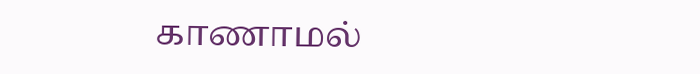காணாமல்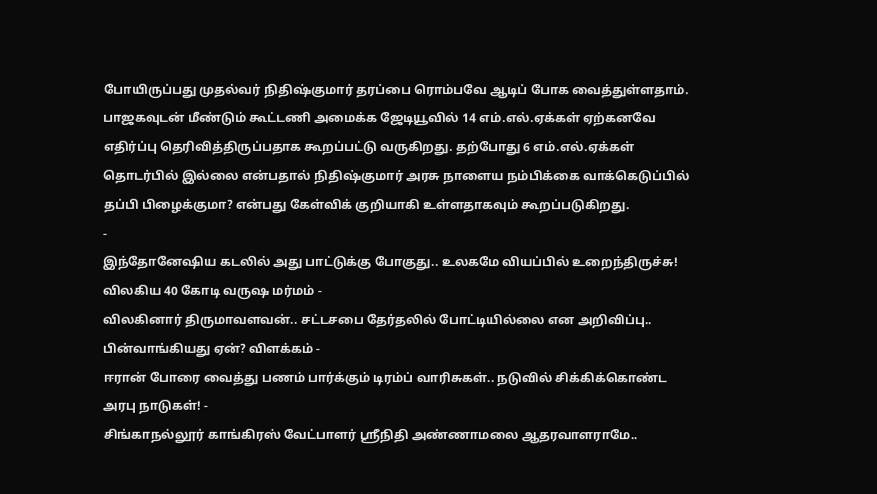போயிருப்பது முதல்வர் நிதிஷ்குமார் தரப்பை ரொம்பவே ஆடிப் போக வைத்துள்ளதாம்.
பாஜகவுடன் மீண்டும் கூட்டணி அமைக்க ஜேடியூவில் 14 எம்.எல்.ஏக்கள் ஏற்கனவே எதிர்ப்பு தெரிவித்திருப்பதாக கூறப்பட்டு வருகிறது. தற்போது 6 எம்.எல்.ஏக்கள் தொடர்பில் இல்லை என்பதால் நிதிஷ்குமார் அரசு நாளைய நம்பிக்கை வாக்கெடுப்பில் தப்பி பிழைக்குமா? என்பது கேள்விக் குறியாகி உள்ளதாகவும் கூறப்படுகிறது.
-
இந்தோனேஷிய கடலில் அது பாட்டுக்கு போகுது.. உலகமே வியப்பில் உறைந்திருச்சு! விலகிய 40 கோடி வருஷ மர்மம் -
விலகினார் திருமாவளவன்.. சட்டசபை தேர்தலில் போட்டியில்லை என அறிவிப்பு.. பின்வாங்கியது ஏன்? விளக்கம் -
ஈரான் போரை வைத்து பணம் பார்க்கும் டிரம்ப் வாரிசுகள்.. நடுவில் சிக்கிக்கொண்ட அரபு நாடுகள்! -
சிங்காநல்லூர் காங்கிரஸ் வேட்பாளர் ஶ்ரீநிதி அண்ணாமலை ஆதரவாளராமே..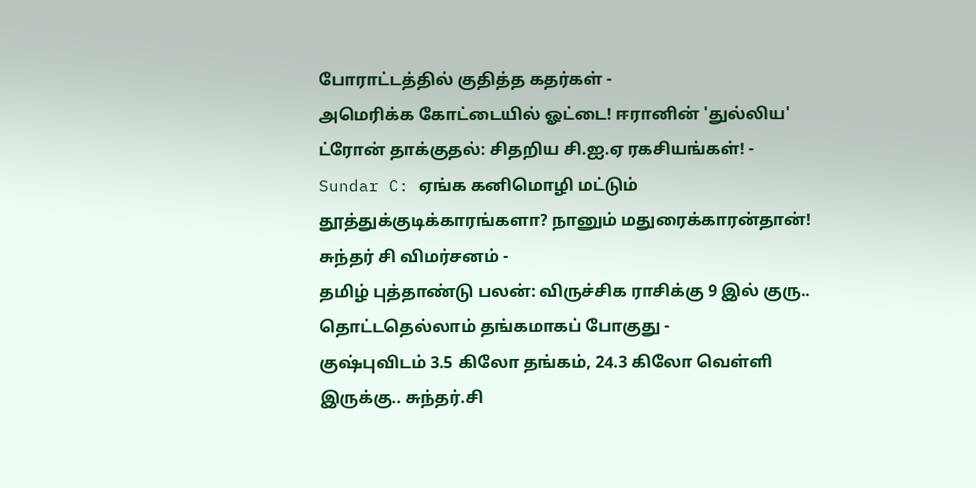போராட்டத்தில் குதித்த கதர்கள் -
அமெரிக்க கோட்டையில் ஓட்டை! ஈரானின் 'துல்லிய' ட்ரோன் தாக்குதல்: சிதறிய சி.ஐ.ஏ ரகசியங்கள்! -
Sundar C: ஏங்க கனிமொழி மட்டும் தூத்துக்குடிக்காரங்களா? நானும் மதுரைக்காரன்தான்! சுந்தர் சி விமர்சனம் -
தமிழ் புத்தாண்டு பலன்: விருச்சிக ராசிக்கு 9 இல் குரு.. தொட்டதெல்லாம் தங்கமாகப் போகுது -
குஷ்புவிடம் 3.5 கிலோ தங்கம், 24.3 கிலோ வெள்ளி இருக்கு.. சுந்தர்.சி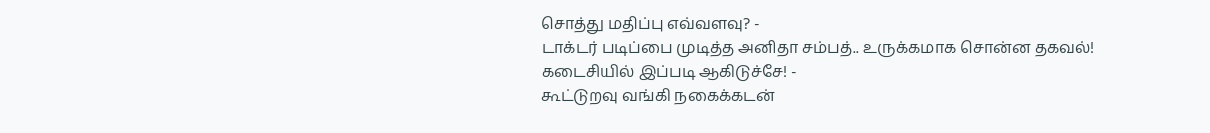சொத்து மதிப்பு எவ்வளவு? -
டாக்டர் படிப்பை முடித்த அனிதா சம்பத்.. உருக்கமாக சொன்ன தகவல்! கடைசியில் இப்படி ஆகிடுச்சே! -
கூட்டுறவு வங்கி நகைக்கடன்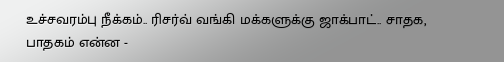உச்சவரம்பு நீக்கம்.. ரிசர்வ் வங்கி மக்களுக்கு ஜாக்பாட்.. சாதக, பாதகம் என்ன -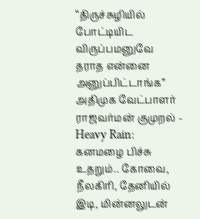“திருச்சுழியில் போட்டியிட விருப்பமனுவே தராத என்னை அனுப்பிட்டாங்க” அதிமுக வேட்பாளர் ராஜவர்மன் குமுறல் -
Heavy Rain: கனமழை பிச்சு உதறும்.. கோவை, நீலகிரி, தேனியில் இடி, மின்னலுடன்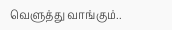வெளுத்து வாங்கும்..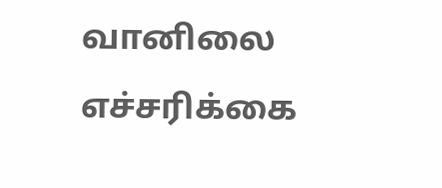வானிலை எச்சரிக்கை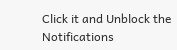Click it and Unblock the Notifications